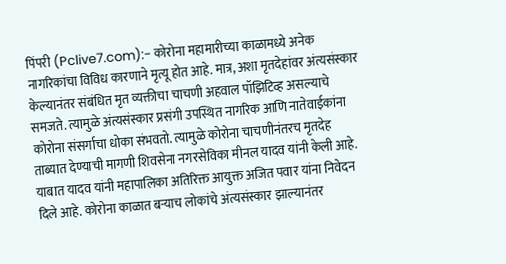पिंपरी (Pclive7.com):- कोरोना महामारीच्या काळामध्ये अनेक नागरिकांचा विविध कारणाने मृत्यू होत आहे. मात्र, अशा मृतदेहांवर अंत्यसंस्कार केल्यानंतर संबंधित मृत व्यक्तीचा चाचणी अहवाल पॉझिटिव्ह असल्याचे समजते. त्यामुळे अंत्यसंस्कार प्रसंगी उपस्थित नागरिक आणि नातेवाईकांना कोरोना संसर्गाचा धोका संभवतो. त्यामुळे कोरोना चाचणीनंतरच मृतदेह ताब्यात देण्याची मागणी शिवसेना नगरसेविका मीनल यादव यांनी केली आहे.
याबात यादव यांनी महापालिका अतिरिक्त आयुक्त अजित पवार यांना निवेदन दिले आहे. कोरोना काळात बऱ्याच लोकांचे अंत्यसंस्कार झाल्यानंतर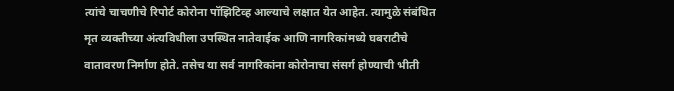त्यांचे चाचणीचे रिपोर्ट कोरोना पॉझिटिव्ह आल्याचे लक्षात येत आहेत. त्यामुळे संबंधित मृत व्यक्तीच्या अंत्यविधीला उपस्थित नातेवाईक आणि नागरिकांमध्ये घबराटीचे वातावरण निर्माण होते. तसेच या सर्व नागरिकांना कोरोनाचा संसर्ग होण्याची भीती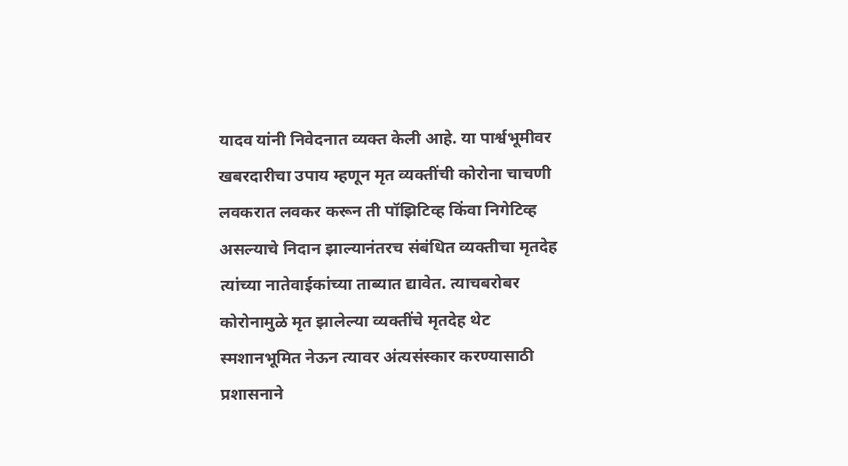यादव यांनी निवेदनात व्यक्त केली आहे. या पार्श्वभूमीवर खबरदारीचा उपाय म्हणून मृत व्यक्तींची कोरोना चाचणी लवकरात लवकर करून ती पॉझिटिव्ह किंवा निगेटिव्ह असल्याचे निदान झाल्यानंतरच संबंधित व्यक्तीचा मृतदेह त्यांच्या नातेवाईकांच्या ताब्यात द्यावेत. त्याचबरोबर कोरोनामुळे मृत झालेल्या व्यक्तींचे मृतदेह थेट स्मशानभूमित नेऊन त्यावर अंत्यसंस्कार करण्यासाठी प्रशासनाने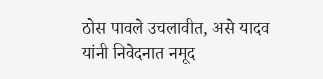ठोस पावले उचलावीत, असे यादव यांनी निवेदनात नमूद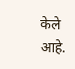केले आहे.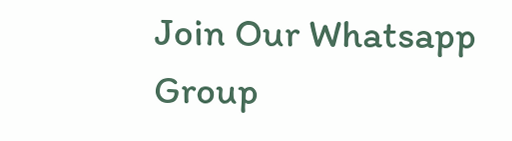Join Our Whatsapp Group